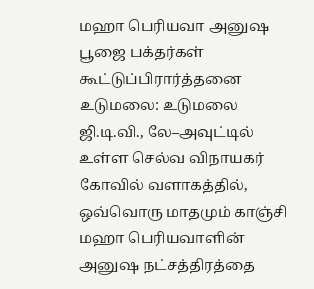மஹா பெரியவா அனுஷ பூஜை பக்தர்கள் கூட்டுப்பிரார்த்தனை
உடுமலை: உடுமலை ஜி.டி.வி., லே–அவுட்டில் உள்ள செல்வ விநாயகர் கோவில் வளாகத்தில், ஒவ்வொரு மாதமும் காஞ்சி மஹா பெரியவாளின் அனுஷ நட்சத்திரத்தை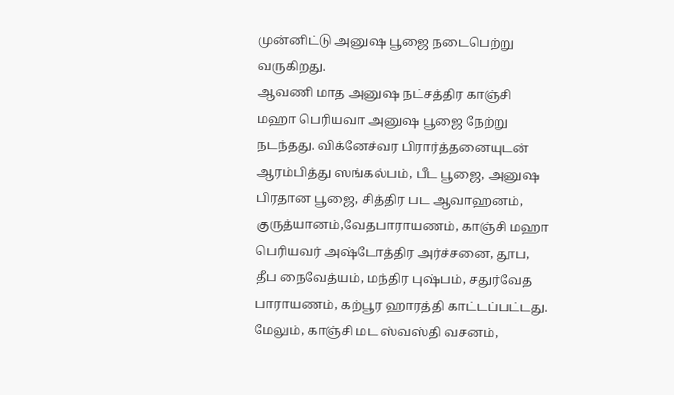முன்னிட்டு அனுஷ பூஜை நடைபெற்று வருகிறது.
ஆவணி மாத அனுஷ நட்சத்திர காஞ்சி மஹா பெரியவா அனுஷ பூஜை நேற்று நடந்தது. விக்னேச்வர பிரார்த்தனையுடன் ஆரம்பித்து ஸங்கல்பம், பீட பூஜை, அனுஷ பிரதான பூஜை, சித்திர பட ஆவாஹனம், குருத்யானம்,வேதபாராயணம், காஞ்சி மஹா பெரியவர் அஷ்டோத்திர அர்ச்சனை, தூப, தீப நைவேத்யம், மந்திர புஷ்பம், சதுர்வேத பாராயணம், கற்பூர ஹாரத்தி காட்டப்பட்டது.
மேலும், காஞ்சி மட ஸ்வஸ்தி வசனம்,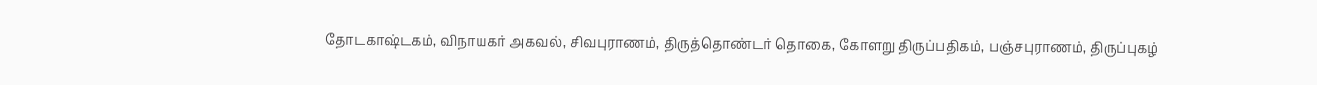தோடகாஷ்டகம், விநாயகர் அகவல், சிவபுராணம், திருத்தொண்டர் தொகை, கோளறு திருப்பதிகம், பஞ்சபுராணம், திருப்புகழ்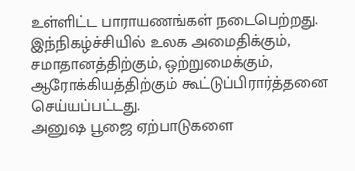உள்ளிட்ட பாராயணங்கள் நடைபெற்றது. இந்நிகழ்ச்சியில் உலக அமைதிக்கும், சமாதானத்திற்கும், ஒற்றுமைக்கும், ஆரோக்கியத்திற்கும் கூட்டுப்பிரார்த்தனை செய்யப்பட்டது.
அனுஷ பூஜை ஏற்பாடுகளை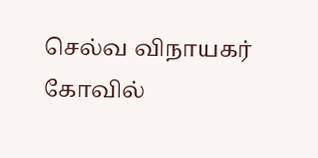செல்வ விநாயகர் கோவில்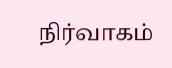நிர்வாகம்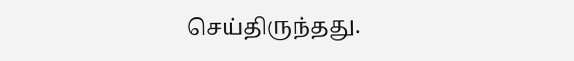செய்திருந்தது.